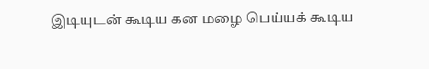இடியுடன் கூடிய கன மழை பெய்யக் கூடிய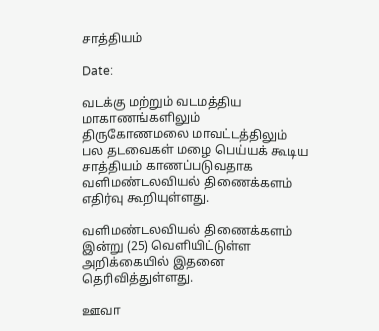சாத்தியம்

Date:

வடக்கு மற்றும் வடமத்திய மாகாணங்களிலும் திருகோணமலை மாவட்டத்திலும் பல தடவைகள் மழை பெய்யக் கூடிய சாத்தியம் காணப்படுவதாக வளிமண்டலவியல் திணைக்களம் எதிர்வு கூறியுள்ளது.

வளிமண்டலவியல் திணைக்களம் இன்று (25) வெளியிட்டுள்ள அறிக்கையில் இதனை தெரிவித்துள்ளது.

ஊவா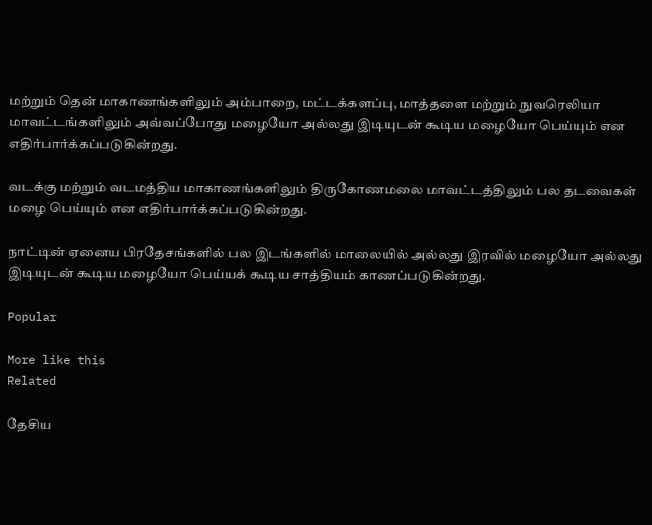மற்றும் தென் மாகாணங்களிலும் அம்பாறை, மட்டக்களப்பு, மாத்தளை மற்றும் நுவரெலியா மாவட்டங்களிலும் அவ்வப்போது மழையோ அல்லது இடியுடன் கூடிய மழையோ பெய்யும் என எதிர்பார்க்கப்படுகின்றது.

வடக்கு மற்றும் வடமத்திய மாகாணங்களிலும் திருகோணமலை மாவட்டத்திலும் பல தடவைகள் மழை பெய்யும் என எதிர்பார்க்கப்படுகின்றது.

நாட்டின் ஏனைய பிரதேசங்களில் பல இடங்களில் மாலையில் அல்லது இரவில் மழையோ அல்லது இடியுடன் கூடிய மழையோ பெய்யக் கூடிய சாத்தியம் காணப்படுகின்றது.

Popular

More like this
Related

தேசிய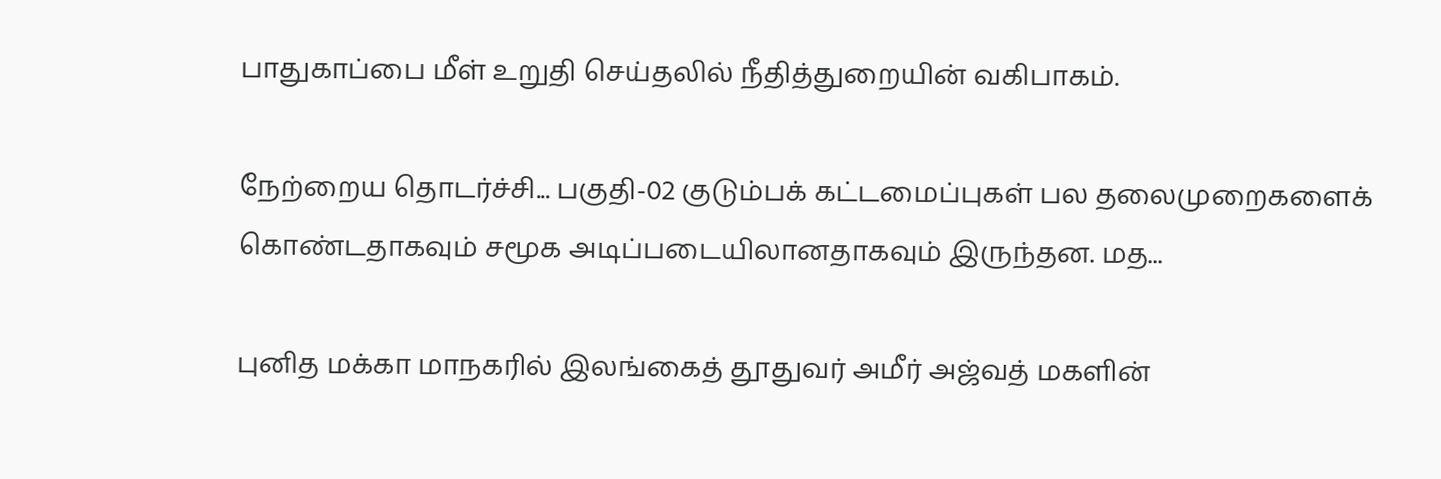பாதுகாப்பை மீள் உறுதி செய்தலில் நீதித்துறையின் வகிபாகம்.

நேற்றைய தொடர்ச்சி... பகுதி-02 குடும்பக் கட்டமைப்புகள் பல தலைமுறைகளைக் கொண்டதாகவும் சமூக அடிப்படையிலானதாகவும் இருந்தன. மத...

புனித மக்கா மாநகரில் இலங்கைத் தூதுவர் அமீர் அஜ்வத் மகளின்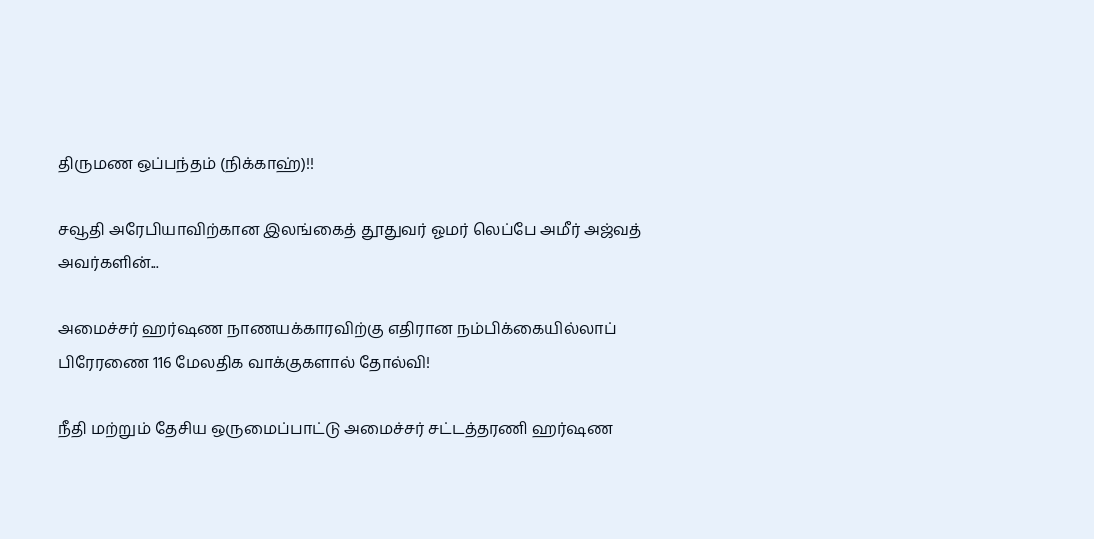திருமண ஒப்பந்தம் (நிக்காஹ்)!!

சவூதி அரேபியாவிற்கான இலங்கைத் தூதுவர் ஓமர் லெப்பே அமீர் அஜ்வத் அவர்களின்...

அமைச்சர் ஹர்ஷண நாணயக்காரவிற்கு எதிரான நம்பிக்கையில்லாப் பிரேரணை 116 மேலதிக வாக்குகளால் தோல்வி!

நீதி மற்றும் தேசிய ஒருமைப்பாட்டு அமைச்சர் சட்டத்தரணி ஹர்ஷண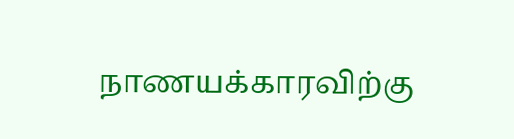நாணயக்காரவிற்கு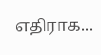எதிராக...